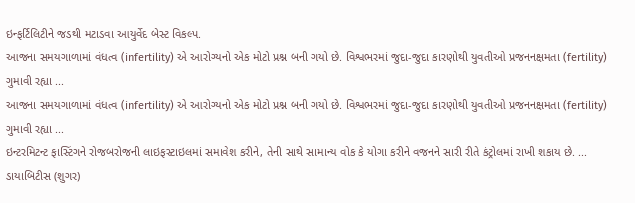ઇન્ફર્ટિલિટીને જડથી મટાડવા આયુર્વેદ બેસ્ટ વિકલ્પ.
આજના સમયગાળામાં વંધત્વ (infertility) એ આરોગ્યનો એક મોટો પ્રશ્ન બની ગયો છે. વિશ્વભરમાં જુદા-જુદા કારણોથી યુવતીઓ પ્રજનનક્ષમતા (fertility) ગુમાવી રહ્યા ...
આજના સમયગાળામાં વંધત્વ (infertility) એ આરોગ્યનો એક મોટો પ્રશ્ન બની ગયો છે. વિશ્વભરમાં જુદા-જુદા કારણોથી યુવતીઓ પ્રજનનક્ષમતા (fertility) ગુમાવી રહ્યા ...
ઇન્ટરમિટન્ટ ફાસ્ટિંગને રોજબરોજની લાઇફસ્ટાઇલમાં સમાવેશ કરીને, તેની સાથે સામાન્ય વોક કે યોગા કરીને વજનને સારી રીતે કંટ્રોલમાં રાખી શકાય છે. ...
ડાયાબિટીસ (શુગર)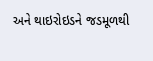અને થાઇરોઇડને જડમૂળથી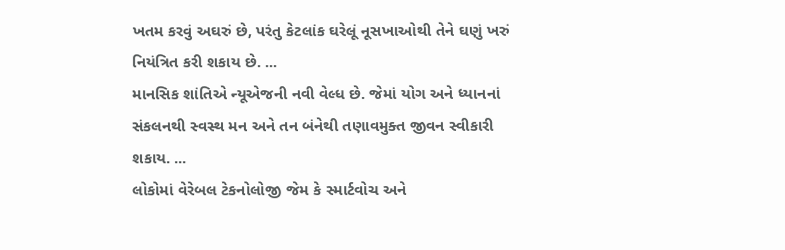ખતમ કરવું અઘરું છે, પરંતુ કેટલાંક ઘરેલૂં નૂસખાઓથી તેને ઘણું ખરું નિયંત્રિત કરી શકાય છે. ...
માનસિક શાંતિએ ન્યૂએજની નવી વેલ્ધ છે. જેમાં યોગ અને ધ્યાનનાં સંકલનથી સ્વસ્થ મન અને તન બંનેથી તણાવમુક્ત જીવન સ્વીકારી શકાય. ...
લોકોમાં વેરેબલ ટેકનોલોજી જેમ કે સ્માર્ટવોચ અને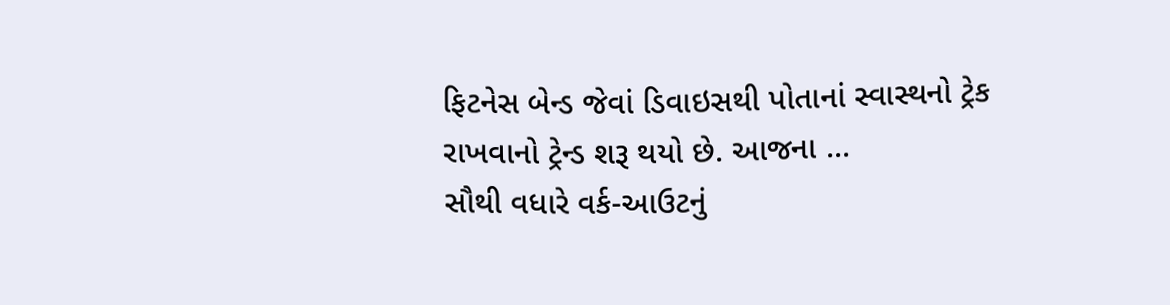ફિટનેસ બેન્ડ જેવાં ડિવાઇસથી પોતાનાં સ્વાસ્થનો ટ્રેક રાખવાનો ટ્રેન્ડ શરૂ થયો છે. આજના ...
સૌથી વધારે વર્ક-આઉટનું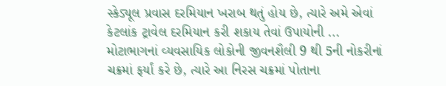સ્કેડ્યૂલ પ્રવાસ દરમિયાન ખરાબ થતું હોય છે, ત્યારે અમે એવાં કેટલાંક ટ્રાવેલ દરમિયાન કરી શકાય તેવાં ઉપાયોની ...
મોટાભાગનાં વ્યવસાયિક લોકોની જીવનશૈલી 9 થી 5ની નોકરીનાં ચક્રમાં ફર્યાં કરે છે, ત્યારે આ નિરસ ચક્રમાં પોતાના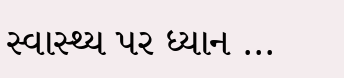સ્વાસ્થ્ય પર ધ્યાન ...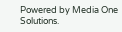Powered by Media One Solutions.